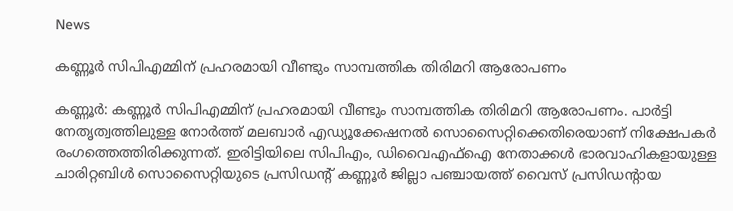News

കണ്ണൂർ സിപിഎമ്മിന് പ്രഹരമായി വീണ്ടും സാമ്പത്തിക തിരിമറി ആരോപണം

കണ്ണൂർ: കണ്ണൂർ സിപിഎമ്മിന് പ്രഹരമായി വീണ്ടും സാമ്പത്തിക തിരിമറി ആരോപണം. പാർട്ടി നേതൃത്വത്തിലുള്ള നോർത്ത് മലബാർ എഡ്യൂക്കേഷനൽ സൊസൈറ്റിക്കെതിരെയാണ് നിക്ഷേപകർ രംഗത്തെത്തിരിക്കുന്നത്. ഇരിട്ടിയിലെ സിപിഎം, ഡിവൈഎഫ്ഐ നേതാക്കൾ ഭാരവാഹികളായുള്ള ചാരിറ്റബിൾ സൊസൈറ്റിയുടെ പ്രസിഡന്റ് കണ്ണൂർ ജില്ലാ പഞ്ചായത്ത് വൈസ് പ്രസിഡന്റായ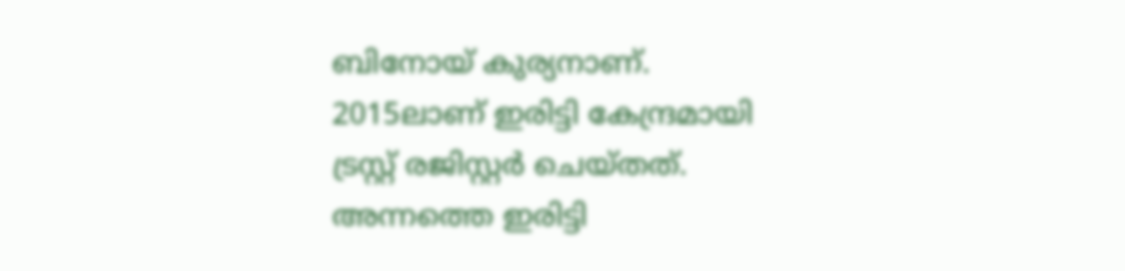ബിനോയ് കുര്യനാണ്. 2015ലാണ് ഇരിട്ടി കേന്ദ്രമായി ട്രസ്റ്റ് രജിസ്റ്റർ ചെയ്തത്. അന്നത്തെ ഇരിട്ടി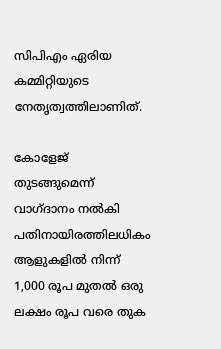സിപിഎം ഏരിയ കമ്മിറ്റിയുടെ നേതൃത്വത്തിലാണിത്.

കോളേജ് തുടങ്ങുമെന്ന് വാഗ്ദാനം നൽകി പതിനായിരത്തിലധികം ആളുകളിൽ നിന്ന് 1,000 രൂപ മുതൽ ഒരു ലക്ഷം രൂപ വരെ തുക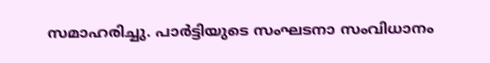സമാഹരിച്ചു. പാർട്ടിയുടെ സംഘടനാ സംവിധാനം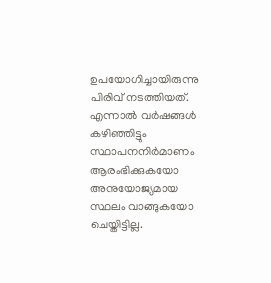ഉപയോഗിച്ചായിരുന്നു പിരിവ് നടത്തിയത്. എന്നാൽ വർഷങ്ങൾ കഴിഞ്ഞിട്ടും സ്ഥാപനനിർമാണം ആരംഭിക്കുകയോ അനുയോജ്യമായ സ്ഥലം വാങ്ങുകയോ ചെയ്തിട്ടില്ല.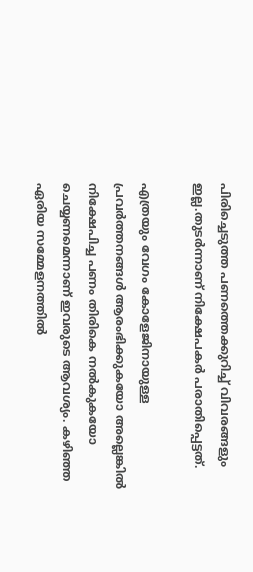പിരിച്ചെടുത്ത പണത്തെക്കുറിച്ച് വിവരങ്ങളും ഇല്ല.തുടർന്നാണ് നിക്ഷേപകർ പരാതിപ്പെട്ടത്.

എത്രയും വേഗം കോളേജിനായുള്ള പ്രവർത്തനങ്ങൾ ആരംഭിക്കുകയോ അല്ലെങ്കിൽ നിക്ഷേപിച്ച പണം തിരികെ നൽകുകയോ ചെയ്യണമെന്നാണ് ഇവരുടെ ആവശ്യം. കഴിഞ്ഞ ഏരിയ സമ്മേളനത്തിൽ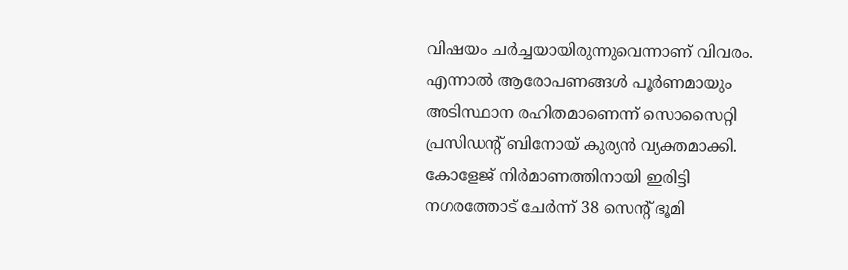വിഷയം ചർച്ചയായിരുന്നുവെന്നാണ് വിവരം. എന്നാൽ ആരോപണങ്ങൾ പൂർണമായും അടിസ്ഥാന രഹിതമാണെന്ന് സൊസൈറ്റി പ്രസിഡന്റ് ബിനോയ് കുര്യൻ വ്യക്തമാക്കി. കോളേജ് നിർമാണത്തിനായി ഇരിട്ടി നഗരത്തോട് ചേർന്ന് 38 സെന്റ് ഭൂമി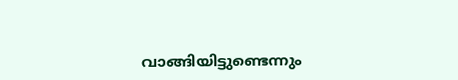വാങ്ങിയിട്ടുണ്ടെന്നും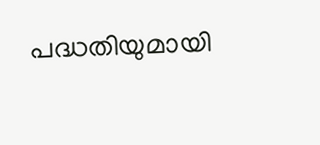പദ്ധതിയുമായി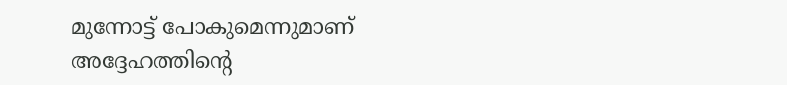മുന്നോട്ട് പോകുമെന്നുമാണ് അദ്ദേഹത്തിന്റെ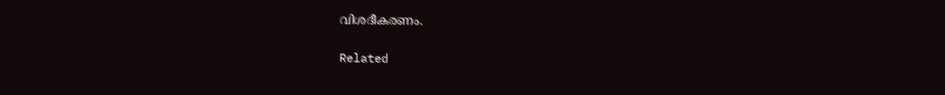വിശദീകരണം.

Related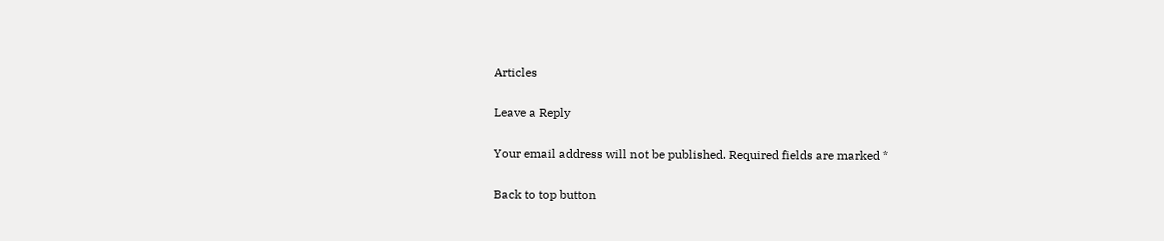Articles

Leave a Reply

Your email address will not be published. Required fields are marked *

Back to top button